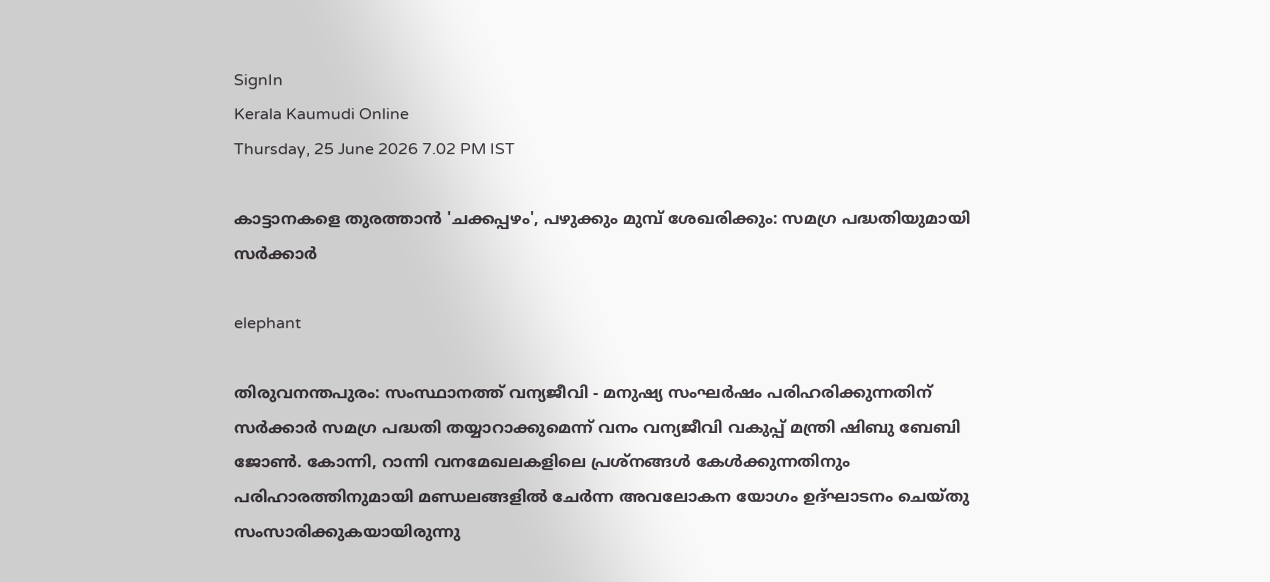SignIn
Kerala Kaumudi Online
Thursday, 25 June 2026 7.02 PM IST

കാട്ടാനകളെ തുരത്താൻ 'ചക്കപ്പഴം', പഴുക്കും മുമ്പ് ശേഖരിക്കും: സമഗ്ര പദ്ധതിയുമായി സർക്കാർ

elephant

തിരുവനന്തപുരം: സംസ്ഥാനത്ത് വന്യജീവി - മനുഷ്യ സംഘർഷം പരിഹരിക്കുന്നതിന് സർക്കാർ സമഗ്ര പദ്ധതി തയ്യാറാക്കുമെന്ന് വനം വന്യജീവി വകുപ്പ് മന്ത്രി ഷിബു ബേബി ജോൺ. കോന്നി, റാന്നി വനമേഖലകളിലെ പ്രശ്നങ്ങൾ കേൾക്കുന്നതിനും പരിഹാരത്തിനുമായി മണ്ഡലങ്ങളിൽ ചേർന്ന അവലോകന യോഗം ഉദ്ഘാടനം ചെയ്തു സംസാരിക്കുകയായിരുന്നു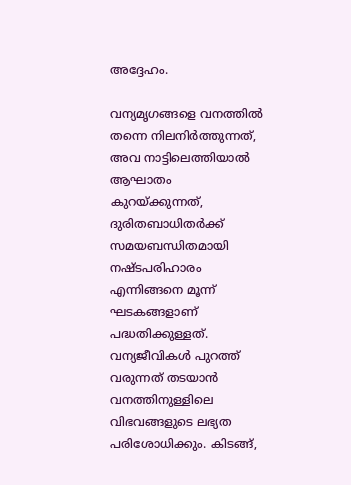അദ്ദേഹം.

വന്യമൃഗങ്ങളെ വനത്തിൽ തന്നെ നിലനിർത്തുന്നത്, അവ നാട്ടിലെത്തിയാൽ ആഘാതം കുറയ്ക്കുന്നത്, ദുരിതബാധിതർക്ക് സമയബന്ധിതമായി നഷ്ടപരിഹാരം എന്നിങ്ങനെ മൂന്ന് ഘടകങ്ങളാണ് പദ്ധതിക്കുള്ളത്. വന്യജീവികൾ പുറത്ത് വരുന്നത് തടയാൻ വനത്തിനുള്ളിലെ വിഭവങ്ങളുടെ ലഭ്യത പരിശോധിക്കും. കിടങ്ങ്,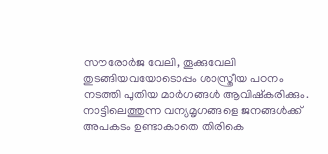സൗരോർജ വേലി, തൂക്കുവേലി തുടങ്ങിയവയോടൊപ്പം ശാസ്ത്രീയ പഠനം നടത്തി പുതിയ മാർഗങ്ങൾ ആവിഷ്കരിക്കും. നാട്ടിലെത്തുന്ന വന്യമൃഗങ്ങളെ ജനങ്ങൾക്ക് അപകടം ഉണ്ടാകാതെ തിരികെ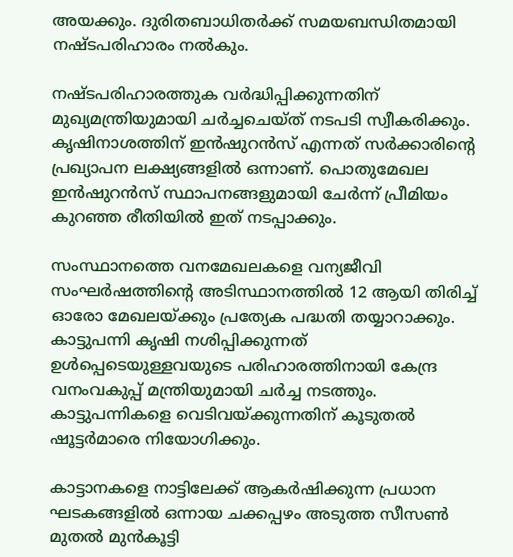അയക്കും. ദുരിതബാധിതർക്ക് സമയബന്ധിതമായി നഷ്ടപരിഹാരം നൽകും.

നഷ്ടപരിഹാരത്തുക വർദ്ധിപ്പിക്കുന്നതിന് മുഖ്യമന്ത്രിയുമായി ചർച്ചചെയ്ത് നടപടി സ്വീകരിക്കും. കൃഷിനാശത്തിന് ഇൻഷുറൻസ് എന്നത് സർക്കാരിന്റെ പ്രഖ്യാപന ലക്ഷ്യങ്ങളിൽ ഒന്നാണ്. പൊതുമേഖല ഇൻഷുറൻസ് സ്ഥാപനങ്ങളുമായി ചേർന്ന് പ്രീമിയം കുറഞ്ഞ രീതിയിൽ ഇത് നടപ്പാക്കും.

സംസ്ഥാനത്തെ വനമേഖലകളെ വന്യജീവി സംഘർഷത്തിന്റെ അടിസ്ഥാനത്തിൽ 12 ആയി തിരിച്ച് ഓരോ മേഖലയ്ക്കും പ്രത്യേക പദ്ധതി തയ്യാറാക്കും. കാട്ടുപന്നി കൃഷി നശിപ്പിക്കുന്നത് ഉൾപ്പെടെയുള്ളവയുടെ പരിഹാരത്തിനായി കേന്ദ്ര വനംവകുപ്പ് മന്ത്രിയുമായി ചർച്ച നടത്തും. കാട്ടുപന്നികളെ വെടിവയ്ക്കുന്നതിന് കൂടുതൽ ഷൂട്ടർമാരെ നിയോഗിക്കും.

കാട്ടാനകളെ നാട്ടിലേക്ക് ആകർഷിക്കുന്ന പ്രധാന ഘടകങ്ങളിൽ ഒന്നായ ചക്കപ്പഴം അടുത്ത സീസൺ മുതൽ മുൻകൂട്ടി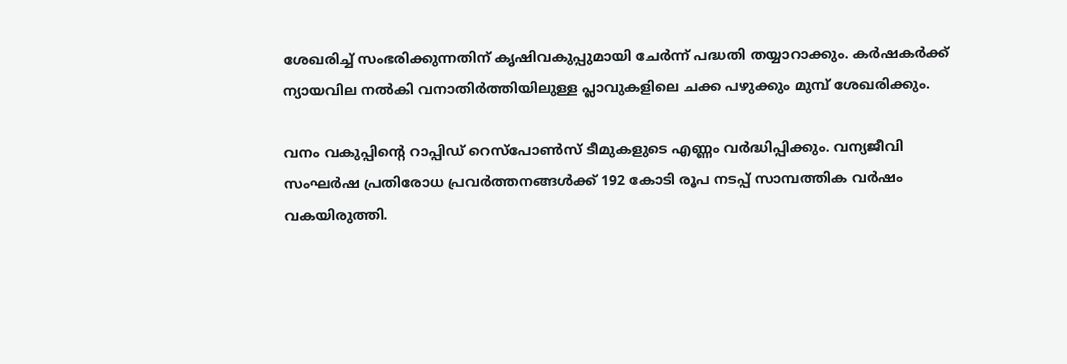ശേഖരിച്ച് സംഭരിക്കുന്നതിന് കൃഷിവകുപ്പുമായി ചേർന്ന് പദ്ധതി തയ്യാറാക്കും. കർഷകർക്ക് ന്യായവില നൽകി വനാതിർത്തിയിലുള്ള പ്ലാവുകളിലെ ചക്ക പഴുക്കും മുമ്പ് ശേഖരിക്കും.

വനം വകുപ്പിന്റെ റാപ്പിഡ് റെസ്പോൺസ് ടീമുകളുടെ എണ്ണം വർദ്ധിപ്പിക്കും. വന്യജീവി സംഘർഷ പ്രതിരോധ പ്രവർത്തനങ്ങൾക്ക് 192 കോടി രൂപ നടപ്പ് സാമ്പത്തിക വർഷം വകയിരുത്തി.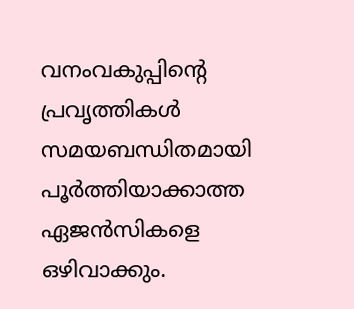വനംവകുപ്പിന്റെ പ്രവൃത്തികൾ സമയബന്ധിതമായി പൂർത്തിയാക്കാത്ത ഏജൻസികളെ ഒഴിവാക്കും.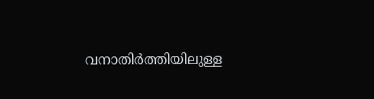വനാതിർത്തിയിലുള്ള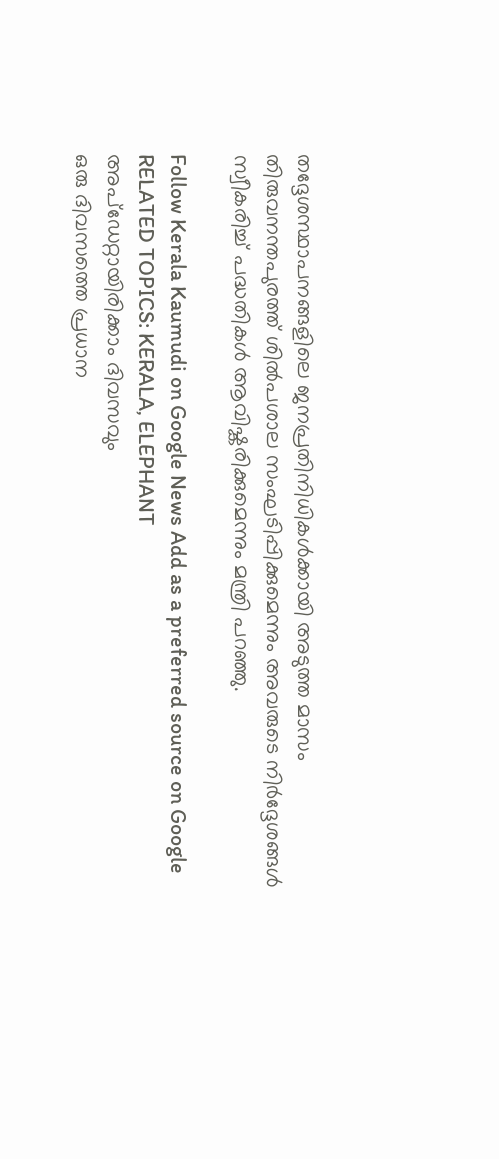തദ്ദേശസ്ഥാപനങ്ങളിലെ ജനപ്രതിനിധികൾക്കായി അടുത്ത മാസം തിരുവനന്തപുരത്ത് ശിൽപശാല സംഘടിപ്പിക്കുമെന്നും അവരുടെ നിർദ്ദേശങ്ങൾ സ്വീകരിച്ച് പദ്ധതികൾ ആവിഷ്കരിക്കുമെന്നും മന്ത്രി പറഞ്ഞു.

Follow Kerala Kaumudi on Google News Add as a preferred source on Google
RELATED TOPICS: KERALA, ELEPHANT
അപ്ഡേറ്റായിരിക്കാം ദിവസവും
ഒരു ദിവസത്തെ പ്രധാന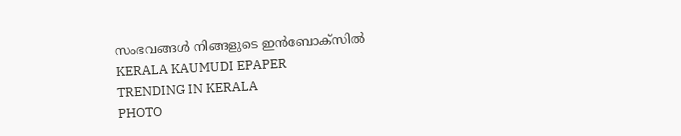സംഭവങ്ങൾ നിങ്ങളുടെ ഇൻബോക്സിൽ
KERALA KAUMUDI EPAPER
TRENDING IN KERALA
PHOTO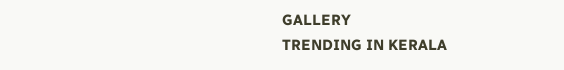GALLERY
TRENDING IN KERALA